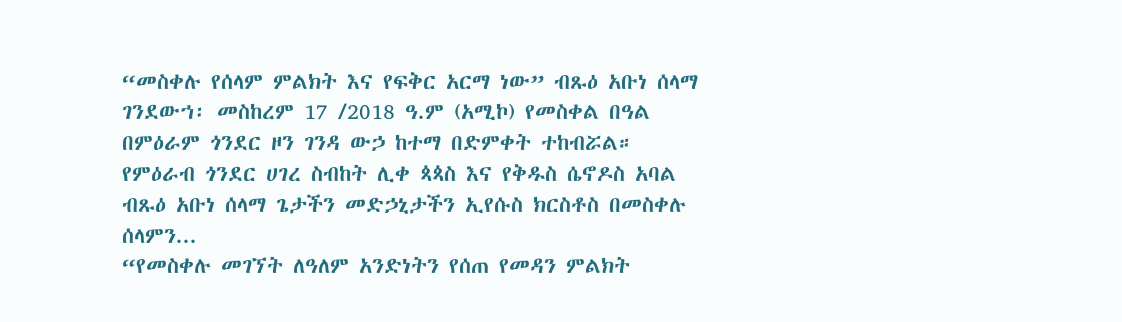“መስቀሉ የሰላም ምልክት እና የፍቅር አርማ ነው” ብጹዕ አቡነ ሰላማ
ገንደውኀ፡ መስከረም 17 /2018 ዓ.ም (አሚኮ) የመስቀል በዓል በምዕራም ጎንደር ዞን ገንዳ ውኃ ከተማ በድምቀት ተከብሯል።
የምዕራብ ጎንደር ሀገረ ስብከት ሊቀ ጳጳስ እና የቅዱስ ሴኖዶስ አባል ብጹዕ አቡነ ሰላማ ጌታችን መድኃኒታችን ኢየሱስ ክርስቶስ በመስቀሉ ሰላምን...
“የመስቀሉ መገኘት ለዓለም አንድነትን የሰጠ የመዳን ምልክት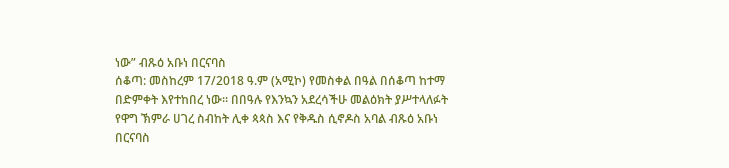ነው” ብጹዕ አቡነ በርናባስ
ሰቆጣ: መስከረም 17/2018 ዓ.ም (አሚኮ) የመስቀል በዓል በሰቆጣ ከተማ በድምቀት እየተከበረ ነው። በበዓሉ የእንኳን አደረሳችሁ መልዕክት ያሥተላለፉት የዋግ ኽምራ ሀገረ ስብከት ሊቀ ጳጳስ እና የቅዱስ ሲኖዶስ አባል ብጹዕ አቡነ በርናባስ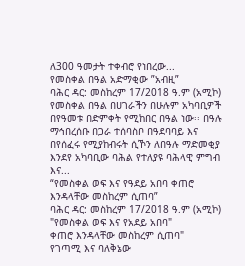ለ300 ዓመታት ተቀብሮ የነበረው...
የመስቀል በዓል አድማቂው ”አብዚ”
ባሕር ዳር: መስከረም 17/2018 ዓ.ም (አሚኮ) የመስቀል በዓል በሀገራችን በሁሉም አካባቢዎች በየዓመቱ በድምቀት የሚከበር በዓል ነው፡፡ በዓሉ ማኅበረሰቡ በጋራ ተሰባስቦ በዓደባባይ እና በየሰፈሩ የሚያከብሩት ሲኾን ለበዓሉ ማድመቂያ እንደየ አካባቢው ባሕል የተለያዩ ባሕላዊ ምግብ እና...
“የመስቀል ወፍ እና የዓደይ አበባ ቀጠሮ እንዳላቸው መስከረም ሲጠባ”
ባሕር ዳር: መስከረም 17/2018 ዓ.ም (አሚኮ) "የመስቀል ወፍ እና የአደይ አበባ"
ቀጠሮ እንዳላቸው መስከረም ሲጠባ"
የገጣሚ እና ባለቅኔው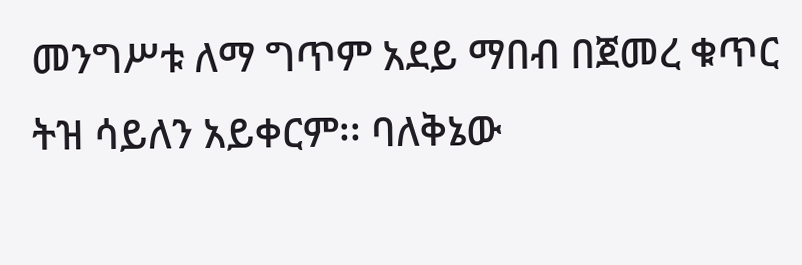መንግሥቱ ለማ ግጥም አደይ ማበብ በጀመረ ቁጥር ትዝ ሳይለን አይቀርም፡፡ ባለቅኔው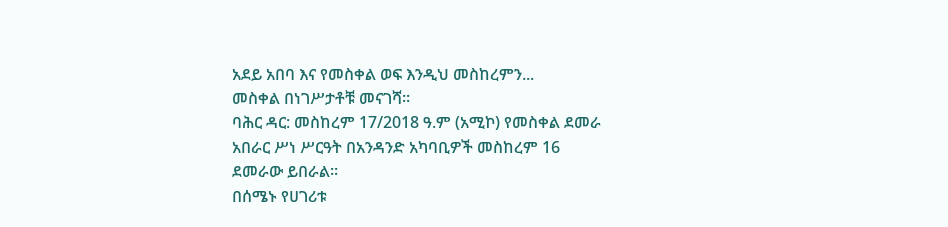አደይ አበባ እና የመስቀል ወፍ እንዲህ መስከረምን...
መስቀል በነገሥታቶቹ መናገሻ።
ባሕር ዳር: መስከረም 17/2018 ዓ.ም (አሚኮ) የመስቀል ደመራ አበራር ሥነ ሥርዓት በአንዳንድ አካባቢዎች መስከረም 16 ደመራው ይበራል።
በሰሜኑ የሀገሪቱ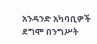አንዳንድ አካባቢዎች ደግሞ በንግሥት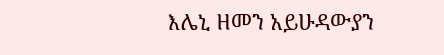እሌኒ ዘመን አይሁዳውያን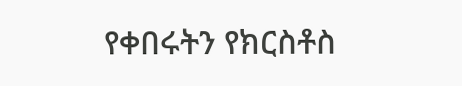የቀበሩትን የክርስቶስ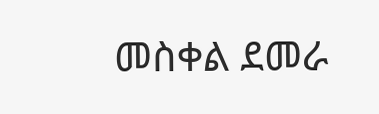መስቀል ደመራ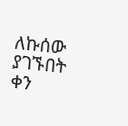ለኩሰው ያገኙበት ቀን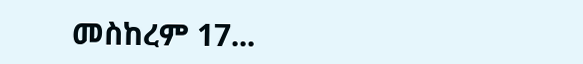መስከረም 17...